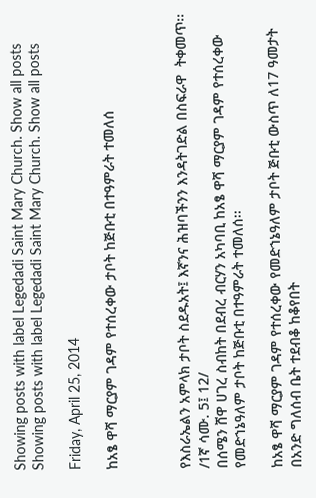Showing posts with label Legedadi Saint Mary Church. Show all posts
Showing posts with label Legedadi Saint Mary Church. Show all posts

Friday, April 25, 2014

ከአፄ ዋሻ ማርያም ገዳም የተሰረቀው ታቦት ከጅቡቲ በተዓምራት ተመለሰ



የእስራኤልን አምላክ ታቦት ስደዱአት፤ እኛንና ሕዝባችንን እንዳትገድል በስፍራዋ  ትቀመጥ፡፡ /1ኛ ሳሙ. 5፤ 12/
በሰሜን ሸዋ ሀገረ ስብከት በደብረ ብርሃን አካባቢ ከአፄ ዋሻ ማርያም ገዳም የተሰረቀው የመድኀኔዓለም ታቦት ከጅቡቲ በተዓምራት ተመለሰ፡፡

ከአፄ ዋሻ ማርያም ገዳም የተሰረቀው የመድኀኔዓለም ታቦት ጅቡቲ ውስጥ ለ17 ዓመታት በአንድ ግለሰብ ቤት ተደብቆ ከቆየበት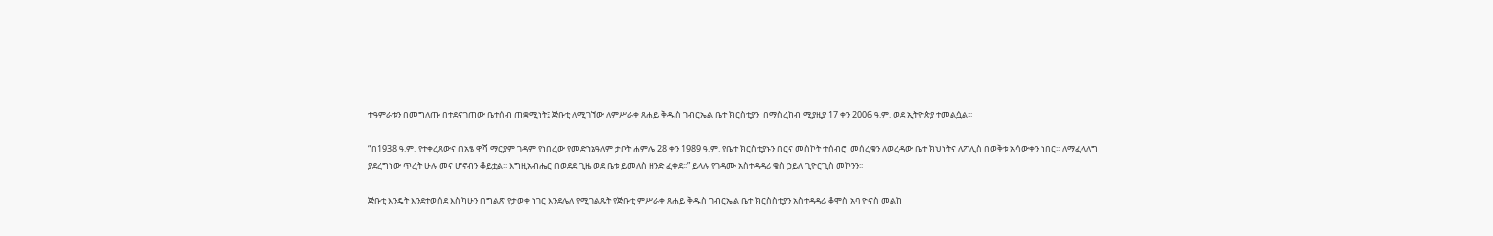ተዓምራቱን በመግለጡ በተደናገጠው ቤተሰብ ጠቋሚነት፤ ጅቡቲ ለሚገኘው ለምሥራቀ ጸሐይ ቅዱስ ገብርኤል ቤተ ክርስቲያን  በማስረከብ ሚያዚያ 17 ቀን 2006 ዓ.ም. ወደ ኢትዮጵያ ተመልሷል፡፡

“በ1938 ዓ.ም. የተቀረጸውና በአፄ ዋሻ ማርያም ገዳም የነበረው የመድኀኔዓለም ታቦት ሐምሌ 28 ቀን 1989 ዓ.ም. የቤተ ክርስቲያኑን በርና መስኮት ተሰብሮ  መሰረቁን ለወረዳው ቤተ ክህነትና ለፖሊስ በወቅቱ አሳውቀን ነበር፡፡ ለማፈላለግ ያደረግነው ጥረት ሁሉ መና ሆኖብን ቆይቷል፡፡ እግዚአብሔር በወደደ ጊዜ ወደ ቤቱ ይመለስ ዘንድ ፈቀደ፡፡” ይላሉ የገዳሙ አስተዳዳሪ ቄስ ኃይለ ጊዮርጊስ መኮንን፡፡

ጅቡቲ እንዴት እንደተወሰደ እስካሁን በግልጽ የታወቀ ነገር እንደሌለ የሚገልጹት የጅቡቲ ምሥራቀ ጸሐይ ቅዱስ ገብርኤል ቤተ ክርስስቲያን አስተዳዳሪ ቆሞስ አባ ዮናስ መልከ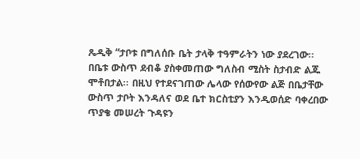ጼዲቅ “ታቦቱ በግለሰቡ ቤት ታላቅ ተዓምራትን ነው ያደረገው፡፡ በቤቱ ውስጥ ደብቆ ያስቀመጠው ግለስብ ሚስት ስታብድ ልጁ ሞቶበታል፡፡ በዚህ የተደናገጠው ሌላው የሰውየው ልጅ በቤታቸው ውስጥ ታቦት እንዳለና ወደ ቤተ ክርስቲያን እንዲወሰድ ባቀረበው ጥያቄ መሠረት ጉዳዩን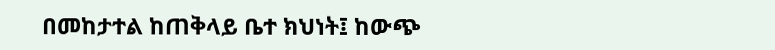በመከታተል ከጠቅላይ ቤተ ክህነት፤ ከውጭ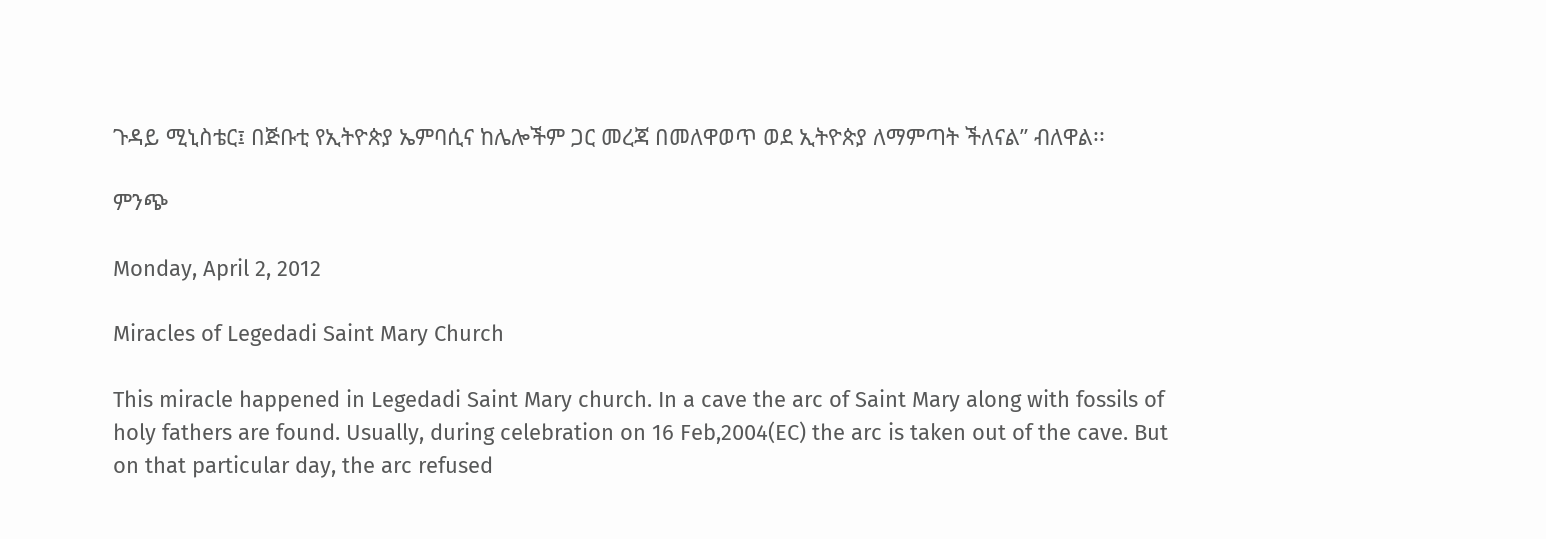ጉዳይ ሚኒስቴር፤ በጅቡቲ የኢትዮጵያ ኤምባሲና ከሌሎችም ጋር መረጃ በመለዋወጥ ወደ ኢትዮጵያ ለማምጣት ችለናል” ብለዋል፡፡

ምንጭ

Monday, April 2, 2012

Miracles of Legedadi Saint Mary Church

This miracle happened in Legedadi Saint Mary church. In a cave the arc of Saint Mary along with fossils of holy fathers are found. Usually, during celebration on 16 Feb,2004(EC) the arc is taken out of the cave. But on that particular day, the arc refused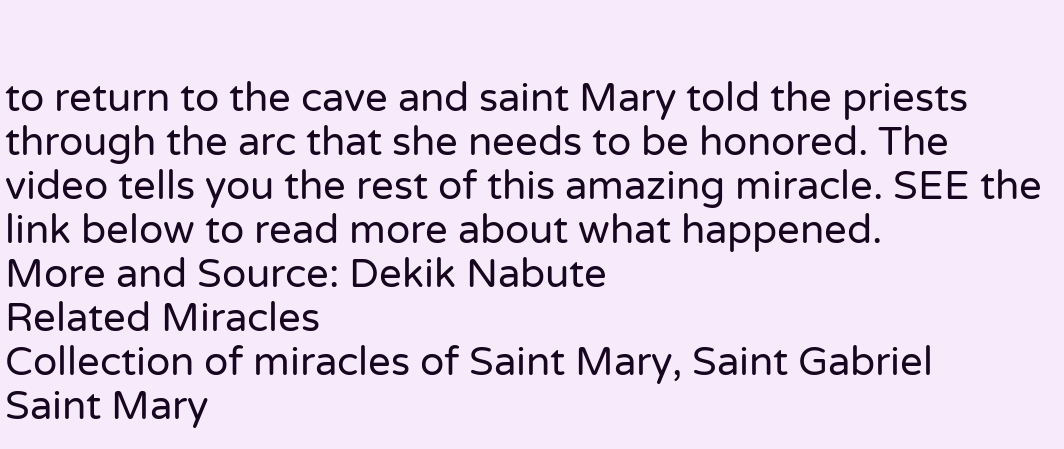to return to the cave and saint Mary told the priests through the arc that she needs to be honored. The video tells you the rest of this amazing miracle. SEE the link below to read more about what happened.
More and Source: Dekik Nabute
Related Miracles
Collection of miracles of Saint Mary, Saint Gabriel
Saint Mary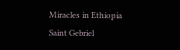Miracles in Ethiopia
Saint Gebriel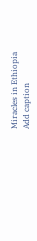Miracles in Ethiopia
Add caption